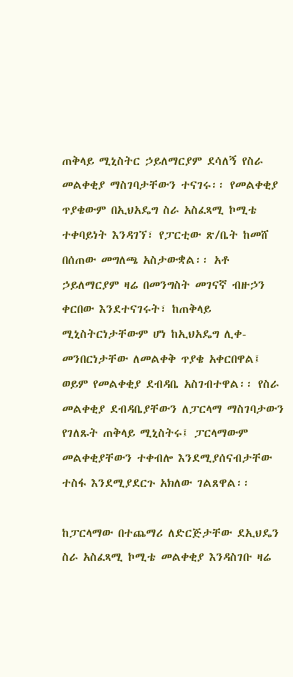ጠቅላይ ሚኒስትር ኃይለማርያም ደሳለኝ የስራ መልቀቂያ ማስገባታቸውን ተናገሩ፡፡ የመልቀቂያ ጥያቄውም በኢህአዴግ ስራ አስፈጻሚ ኮሚቴ ተቀባይነት እንዳገኘ፣ የፓርቲው ጽ/ቤት ከመሸ በሰጠው መግለጫ አስታውቋል፡፡ አቶ ኃይለማርያም ዛሬ በመንግስት መገናኛ ብዙኃን ቀርበው እንደተናገሩት፣ ከጠቅላይ ሚኒስትርነታቸውም ሆነ ከኢህአዴግ ሊቀ-መንበርነታቸው ለመልቀቅ ጥያቄ አቀርበዋል፤ ወይም የመልቀቂያ ደብዳቤ አስገብተዋል፡፡ የስራ መልቀቂያ ደብዳቤያቸውን ለፓርላማ ማስገባታውን የገለጹት ጠቅላይ ሚኒስትሩ፤ ፓርላማውም መልቀቂያቸውን ተቀብሎ እንደሚያሰናብታቸው ተስፋ እንደሚያደርጉ አክለው ገልጸዋል፡፡

ከፓርላማው በተጨማሪ ለድርጅታቸው ደኢህዴን ስራ አስፈጻሚ ኮሚቴ መልቀቂያ እንዳስገቡ ዛሬ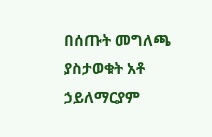በሰጡት መግለጫ ያስታወቁት አቶ ኃይለማርያም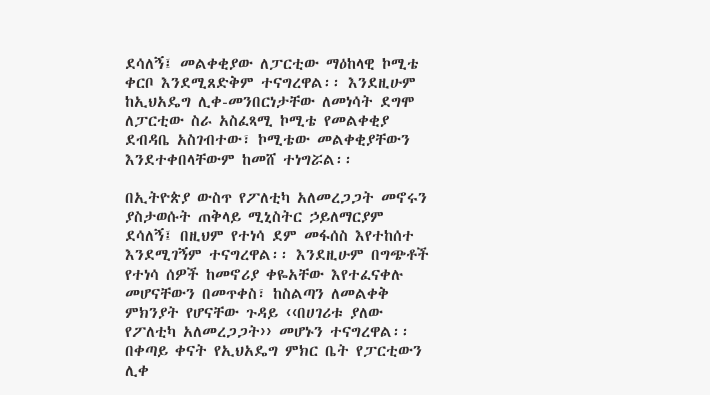ደሳለኝ፤ መልቀቂያው ለፓርቲው ማዕከላዊ ኮሚቴ ቀርቦ እንደሚጸድቅም ተናግረዋል፡፡ እንደዚሁም ከኢህአዴግ ሊቀ-መንበርነታቸው ለመነሳት ደግሞ ለፓርቲው ስራ አስፈጻሚ ኮሚቴ የመልቀቂያ ደብዳቤ አስገብተው፣ ኮሚቴው መልቀቂያቸውን እንደተቀበላቸውም ከመሸ ተነግሯል፡፡

በኢትዮጵያ ውስጥ የፖለቲካ አለመረጋጋት መኖሩን ያስታወሱት ጠቅላይ ሚኒስትር ኃይለማርያም ደሳለኝ፤ በዚህም የተነሳ ደም መፋሰስ እየተከሰተ እንደሚገኝም ተናግረዋል፡፡ እንደዚሁም በግጭቶች የተነሳ ሰዎች ከመኖሪያ ቀዬአቸው እየተፈናቀሉ መሆናቸውን በመጥቀስ፣ ከስልጣን ለመልቀቅ ምክንያት የሆናቸው ጉዳይ ‹‹በሀገሪቱ ያለው የፖለቲካ አለመረጋጋት›› መሆኑን ተናግረዋል፡፡ በቀጣይ ቀናት የኢህአዴግ ምክር ቤት የፓርቲውን ሊቀ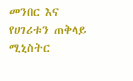መንበር እና የሀገሪቱን ጠቅላይ ሚኒስትር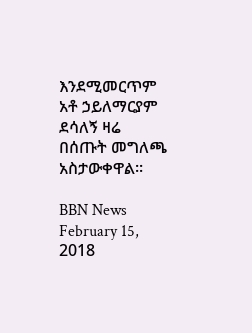እንደሚመርጥም አቶ ኃይለማርያም ደሳለኝ ዛሬ በሰጡት መግለጫ አስታውቀዋል፡፡

BBN News February 15, 2018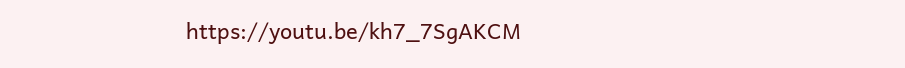https://youtu.be/kh7_7SgAKCM